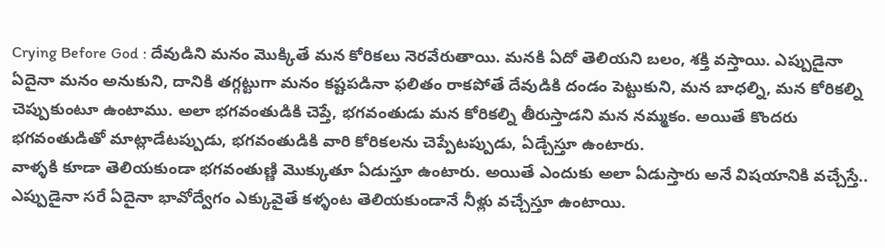Crying Before God : దేవుడిని మనం మొక్కితే మన కోరికలు నెరవేరుతాయి. మనకి ఏదో తెలియని బలం, శక్తి వస్తాయి. ఎప్పుడైనా ఏదైనా మనం అనుకుని, దానికి తగ్గట్టుగా మనం కష్టపడినా ఫలితం రాకపోతే దేవుడికి దండం పెట్టుకుని, మన బాధల్ని, మన కోరికల్ని చెప్పుకుంటూ ఉంటాము. అలా భగవంతుడికి చెప్తే, భగవంతుడు మన కోరికల్ని తీరుస్తాడని మన నమ్మకం. అయితే కొందరు భగవంతుడితో మాట్లాడేటప్పుడు, భగవంతుడికి వారి కోరికలను చెప్పేటప్పుడు, ఏడ్చేస్తూ ఉంటారు.
వాళ్ళకి కూడా తెలియకుండా భగవంతుణ్ణి మొక్కుతూ ఏడుస్తూ ఉంటారు. అయితే ఎందుకు అలా ఏడుస్తారు అనే విషయానికి వచ్చేస్తే.. ఎప్పుడైనా సరే ఏదైనా భావోద్వేగం ఎక్కువైతే కళ్ళంట తెలియకుండానే నీళ్లు వచ్చేస్తూ ఉంటాయి.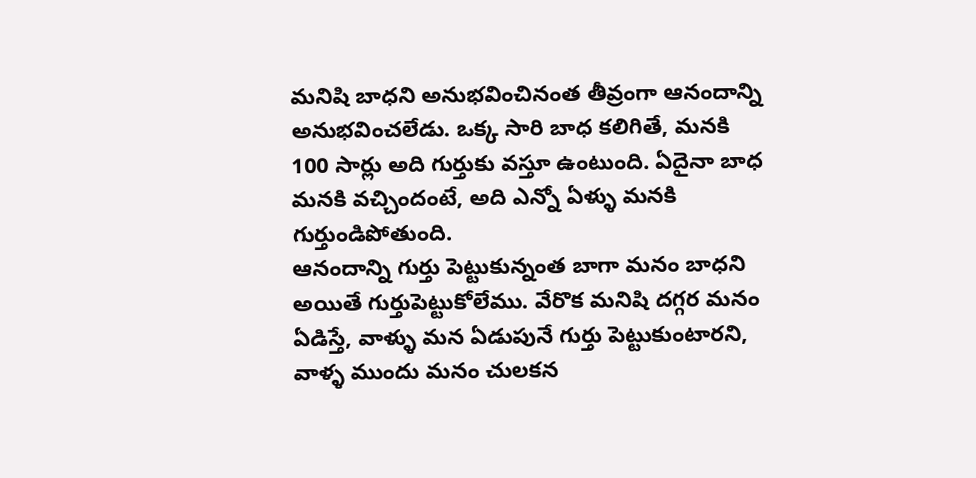మనిషి బాధని అనుభవించినంత తీవ్రంగా ఆనందాన్ని అనుభవించలేడు. ఒక్క సారి బాధ కలిగితే, మనకి 100 సార్లు అది గుర్తుకు వస్తూ ఉంటుంది. ఏదైనా బాధ మనకి వచ్చిందంటే, అది ఎన్నో ఏళ్ళు మనకి గుర్తుండిపోతుంది.
ఆనందాన్ని గుర్తు పెట్టుకున్నంత బాగా మనం బాధని అయితే గుర్తుపెట్టుకోలేము. వేరొక మనిషి దగ్గర మనం ఏడిస్తే, వాళ్ళు మన ఏడుపునే గుర్తు పెట్టుకుంటారని, వాళ్ళ ముందు మనం చులకన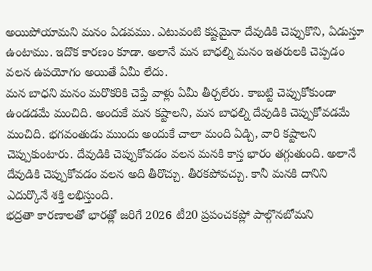అయిపోయామని మనం ఏడవము. ఎటువంటి కష్టమైనా దేవుడికి చెప్పుకొని, ఏడుస్తూ ఉంటాము. ఇదొక కారణం కూడా. అలానే మన బాధల్ని మనం ఇతరులకి చెప్పడం వలన ఉపయోగం అయితే ఏమీ లేదు.
మన బాధని మనం మరొకరికి చెప్తే వాళ్లు ఏమీ తీర్చలేరు. కాబట్టి చెప్పుకోకుండా ఉండడమే మంచిది. అందుకే మన కష్టాలని, మన బాధల్ని దేవుడికి చెప్పుకోవడమే మంచిది. భగవంతుడు ముందు అందుకే చాలా మంది ఏడ్చి, వారి కష్టాలని చెప్పుకుంటారు. దేవుడికి చెప్పుకోవడం వలన మనకి కాస్త భారం తగ్గుతుంది. అలానే దేవుడికి చెప్పుకోవడం వలన అది తీరొచ్చు. తీరకపోవచ్చు. కానీ మనకి దానిని ఎదుర్కొనే శక్తి లభిస్తుంది.
భద్రతా కారణాలతో భారత్లో జరిగే 2026 టీ20 ప్రపంచకప్లో పాల్గొనబోమని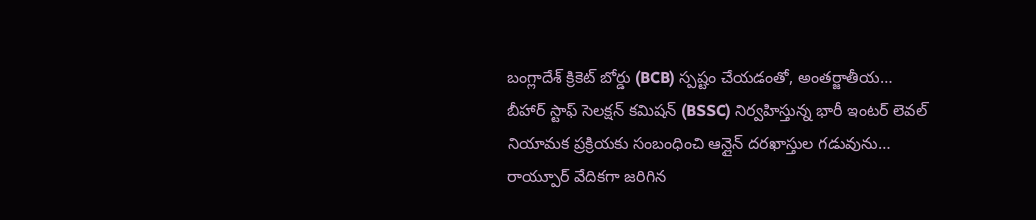బంగ్లాదేశ్ క్రికెట్ బోర్డు (BCB) స్పష్టం చేయడంతో, అంతర్జాతీయ…
బీహార్ స్టాఫ్ సెలక్షన్ కమిషన్ (BSSC) నిర్వహిస్తున్న భారీ ఇంటర్ లెవల్ నియామక ప్రక్రియకు సంబంధించి ఆన్లైన్ దరఖాస్తుల గడువును…
రాయ్పూర్ వేదికగా జరిగిన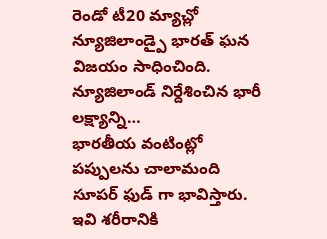రెండో టీ20 మ్యాచ్లో న్యూజిలాండ్పై భారత్ ఘన విజయం సాధించింది. న్యూజిలాండ్ నిర్దేశించిన భారీ లక్ష్యాన్ని…
భారతీయ వంటింట్లో పప్పులను చాలామంది సూపర్ ఫుడ్ గా భావిస్తారు. ఇవి శరీరానికి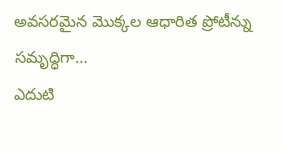అవసరమైన మొక్కల ఆధారిత ప్రోటీన్ను సమృద్ధిగా…
ఎదుటి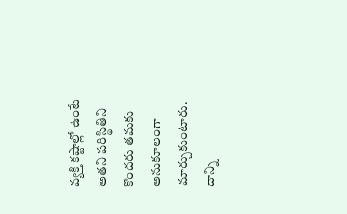వ్యక్తి కష్టాల్లో ఉంటే అతని పరిస్థితిని కొందరు తమకు అనుకూలంగా మార్చుకుంటారు. దాన్ని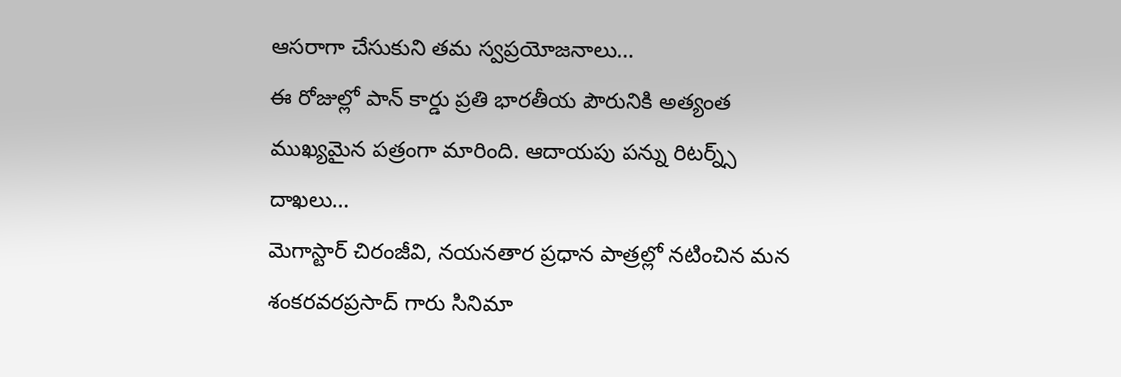ఆసరాగా చేసుకుని తమ స్వప్రయోజనాలు…
ఈ రోజుల్లో పాన్ కార్డు ప్రతి భారతీయ పౌరునికి అత్యంత ముఖ్యమైన పత్రంగా మారింది. ఆదాయపు పన్ను రిటర్న్స్ దాఖలు…
మెగాస్టార్ చిరంజీవి, నయనతార ప్రధాన పాత్రల్లో నటించిన మన శంకరవరప్రసాద్ గారు సినిమా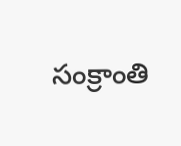సంక్రాంతి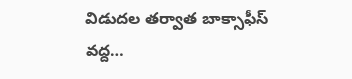విడుదల తర్వాత బాక్సాఫీస్ వద్ద…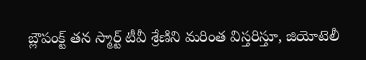బ్లౌపంక్ట్ తన స్మార్ట్ టీవీ శ్రేణిని మరింత విస్తరిస్తూ, జియోటెలీ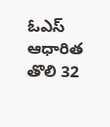ఓఎస్ ఆధారిత తొలి 32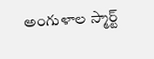అంగుళాల స్మార్ట్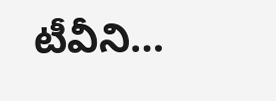టీవీని…